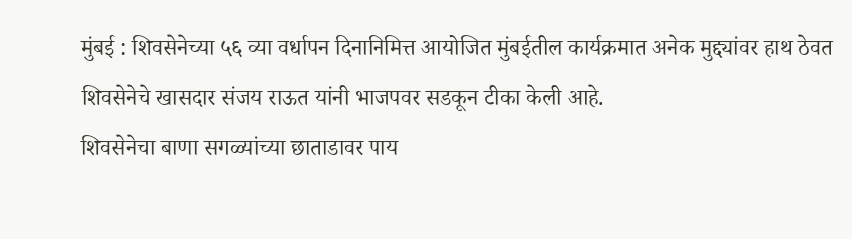मुंबई : शिवसेनेच्या ५६ व्या वर्धापन दिनानिमित्त आयोजित मुंबईतील कार्यक्रमात अनेक मुद्द्यांवर हाथ ठेवत शिवसेनेचे खासदार संजय राऊत यांनी भाजपवर सडकून टीका केली आहे.
शिवसेनेचा बाणा सगळ्यांच्या छाताडावर पाय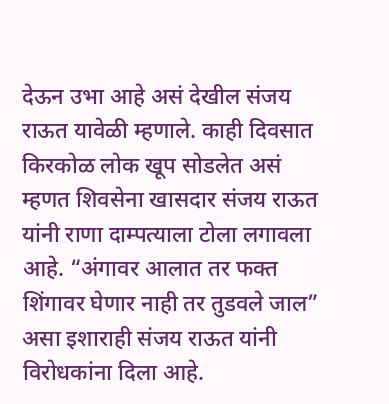देऊन उभा आहे असं देखील संजय राऊत यावेळी म्हणाले. काही दिवसात किरकोळ लोक खूप सोडलेत असं म्हणत शिवसेना खासदार संजय राऊत यांनी राणा दाम्पत्याला टोला लगावला आहे. “अंगावर आलात तर फक्त शिंगावर घेणार नाही तर तुडवले जाल” असा इशाराही संजय राऊत यांनी विरोधकांना दिला आहे.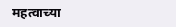महत्वाच्या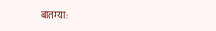बातम्या: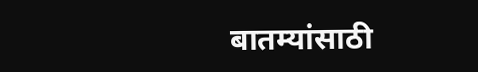बातम्यांसाठी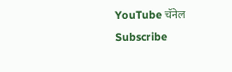YouTube चॅनेल Subscribe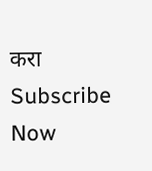करा
Subscribe Now